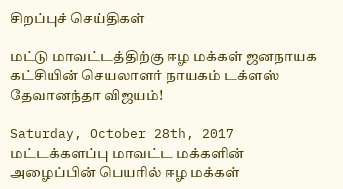சிறப்புச் செய்திகள்

மட்டு மாவட்டத்திற்கு ஈழ மக்கள் ஜனநாயக கட்சியின் செயலாளர் நாயகம் டக்ளஸ் தேவானந்தா விஜயம்!

Saturday, October 28th, 2017
மட்டக்களப்பு மாவட்ட மக்களின் அழைப்பின் பெயரில் ஈழ மக்கள்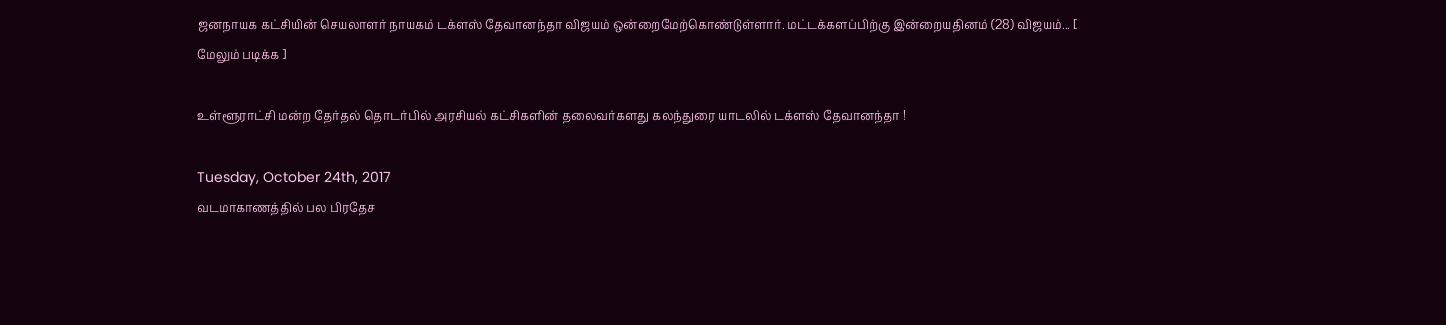ஜனநாயக கட்சியின் செயலாளர் நாயகம் டக்ளஸ் தேவானந்தா விஜயம் ஒன்றைமேற்கொண்டுள்ளார். மட்டக்களப்பிற்கு இன்றையதினம் (28) விஜயம்... [ மேலும் படிக்க ]

உள்ளூராட்சி மன்ற தேர்தல் தொடர்பில் அரசியல் கட்சிகளின் தலைவர்களது கலந்துரை யாடலில் டக்ளஸ் தேவானந்தா !

Tuesday, October 24th, 2017
வடமாகாணத்தில் பல பிரதேச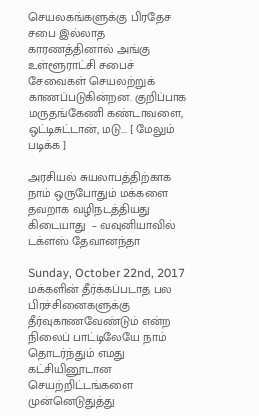செயலகங்களுக்கு பிரதேச சபை இல்லாத காரணத்தினால் அங்கு உள்ளூராட்சி சபைச் சேவைகள் செயலற்றுக் காணப்படுகின்றன. குறிப்பாக  மருதங்கேணி கண்டாவளை, ஒட்டிசுட்டான், மடு... [ மேலும் படிக்க ]

அரசியல் சுயலாபத்திற்காக நாம் ஒருபோதும் மக்களை தவறாக வழிநடத்தியது கிடையாது  – வவுனியாவில் டக்ளஸ் தேவானந்தா

Sunday, October 22nd, 2017
மக்களின் தீர்க்கப்படாத பல பிரச்சினைகளுக்கு தீர்வுகாணவேண்டும் என்ற நிலைப் பாட்டிலேயே நாம் தொடர்ந்தும் எமது கட்சியினூடான செயற்றிட்டங்களை முன்னெடுதுத்து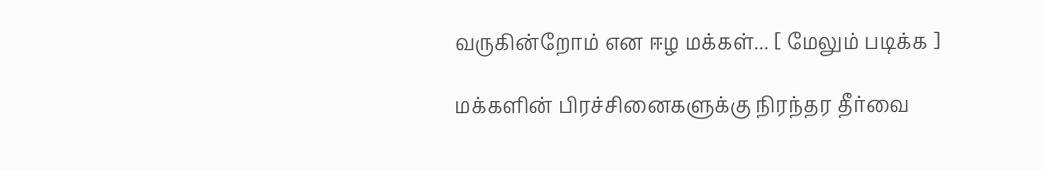வருகின்றோம் என ஈழ மக்கள்... [ மேலும் படிக்க ]

மக்களின் பிரச்சினைகளுக்கு நிரந்தர தீர்வை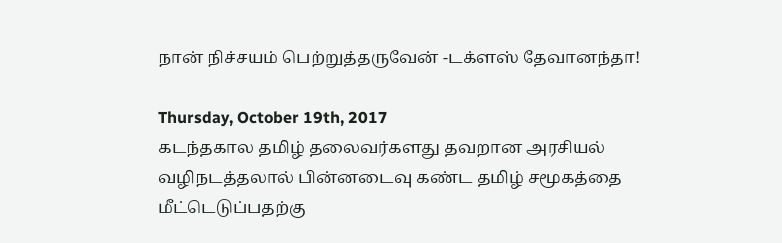நான் நிச்சயம் பெற்றுத்தருவேன் -டக்ளஸ் தேவானந்தா!

Thursday, October 19th, 2017
கடந்தகால தமிழ் தலைவர்களது தவறான அரசியல் வழிநடத்தலால் பின்னடைவு கண்ட தமிழ் சமூகத்தை மீட்டெடுப்பதற்கு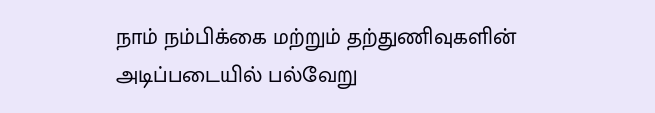நாம் நம்பிக்கை மற்றும் தற்துணிவுகளின் அடிப்படையில் பல்வேறு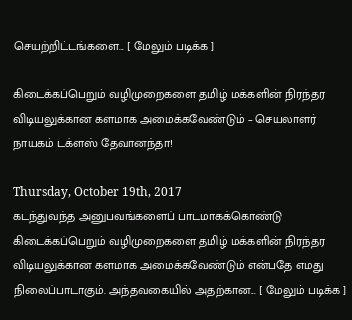செயற்றிட்டங்களை... [ மேலும் படிக்க ]

கிடைக்கப்பெறும் வழிமுறைகளை தமிழ் மக்களின் நிரந்தர விடியலுக்கான களமாக அமைக்கவேண்டும் – செயலாளர் நாயகம் டக்ளஸ் தேவானந்தா!

Thursday, October 19th, 2017
கடந்துவந்த அனுபவங்களைப் பாடமாகக்கொண்டு கிடைக்கப்பெறும் வழிமுறைகளை தமிழ் மக்களின் நிரந்தர விடியலுக்கான களமாக அமைக்கவேண்டும் என்பதே எமது நிலைப்பாடாகும். அந்தவகையில் அதற்கான... [ மேலும் படிக்க ]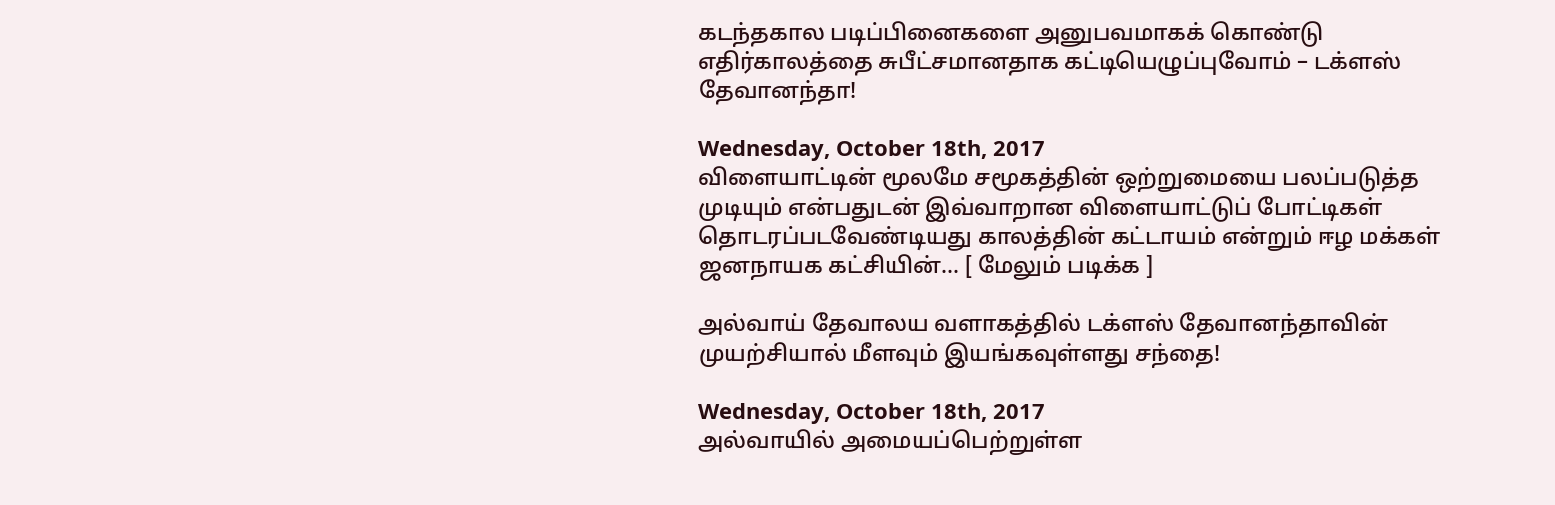கடந்தகால படிப்பினைகளை அனுபவமாகக் கொண்டு எதிர்காலத்தை சுபீட்சமானதாக கட்டியெழுப்புவோம் – டக்ளஸ் தேவானந்தா!

Wednesday, October 18th, 2017
விளையாட்டின் மூலமே சமூகத்தின் ஒற்றுமையை பலப்படுத்த முடியும் என்பதுடன் இவ்வாறான விளையாட்டுப் போட்டிகள் தொடரப்படவேண்டியது காலத்தின் கட்டாயம் என்றும் ஈழ மக்கள் ஜனநாயக கட்சியின்... [ மேலும் படிக்க ]

அல்வாய் தேவாலய வளாகத்தில் டக்ளஸ் தேவானந்தாவின் முயற்சியால் மீளவும் இயங்கவுள்ளது சந்தை!

Wednesday, October 18th, 2017
அல்வாயில் அமையப்பெற்றுள்ள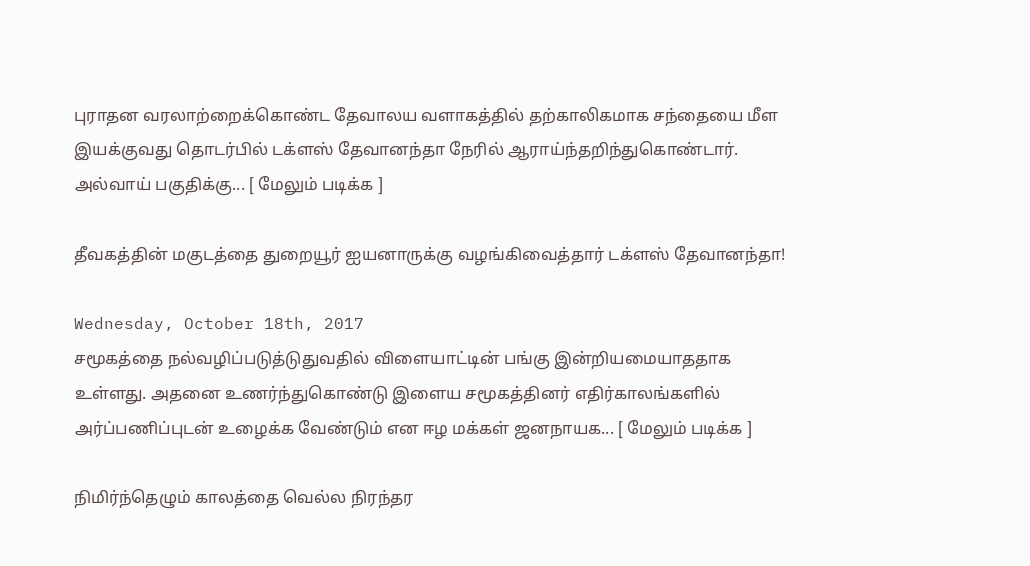புராதன வரலாற்றைக்கொண்ட தேவாலய வளாகத்தில் தற்காலிகமாக சந்தையை மீள இயக்குவது தொடர்பில் டக்ளஸ் தேவானந்தா நேரில் ஆராய்ந்தறிந்துகொண்டார். அல்வாய் பகுதிக்கு... [ மேலும் படிக்க ]

தீவகத்தின் மகுடத்தை துறையூர் ஐயனாருக்கு வழங்கிவைத்தார் டக்ளஸ் தேவானந்தா!

Wednesday, October 18th, 2017
சமூகத்தை நல்வழிப்படுத்டுதுவதில் விளையாட்டின் பங்கு இன்றியமையாததாக உள்ளது. அதனை உணர்ந்துகொண்டு இளைய சமூகத்தினர் எதிர்காலங்களில் அர்ப்பணிப்புடன் உழைக்க வேண்டும் என ஈழ மக்கள் ஜனநாயக... [ மேலும் படிக்க ]

நிமிர்ந்தெழும் காலத்தை வெல்ல நிரந்தர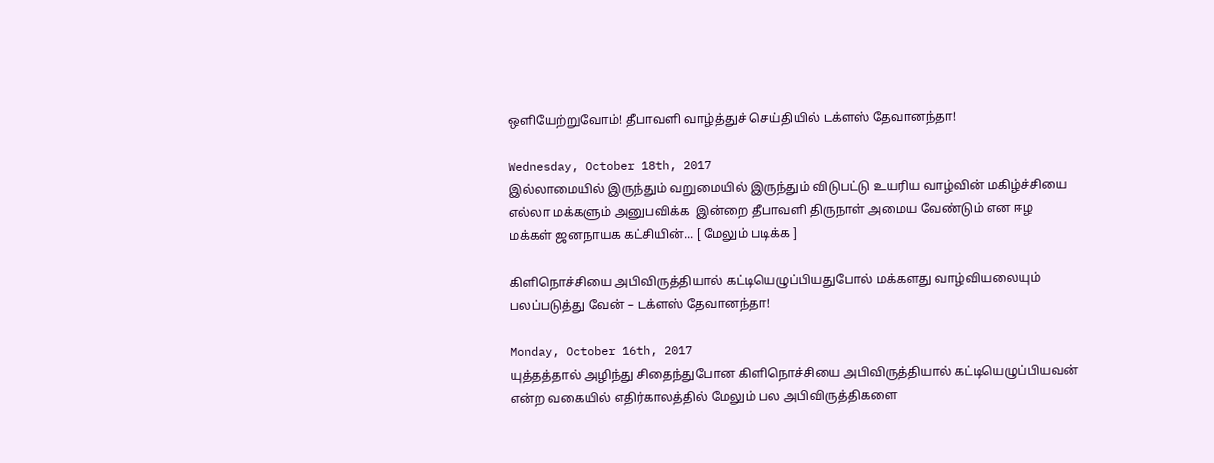ஒளியேற்றுவோம்! தீபாவளி வாழ்த்துச் செய்தியில் டக்ளஸ் தேவானந்தா!

Wednesday, October 18th, 2017
இல்லாமையில் இருந்தும் வறுமையில் இருந்தும் விடுபட்டு உயரிய வாழ்வின் மகிழ்ச்சியை எல்லா மக்களும் அனுபவிக்க  இன்றை தீபாவளி திருநாள் அமைய வேண்டும் என ஈழ மக்கள் ஜனநாயக கட்சியின்... [ மேலும் படிக்க ]

கிளிநொச்சியை அபிவிருத்தியால் கட்டியெழுப்பியதுபோல் மக்களது வாழ்வியலையும் பலப்படுத்து வேன் – டக்ளஸ் தேவானந்தா!

Monday, October 16th, 2017
யுத்தத்தால் அழிந்து சிதைந்துபோன கிளிநொச்சியை அபிவிருத்தியால் கட்டியெழுப்பியவன் என்ற வகையில் எதிர்காலத்தில் மேலும் பல அபிவிருத்திகளை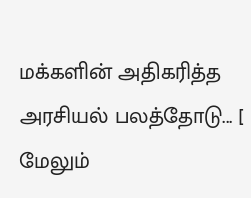மக்களின் அதிகரித்த அரசியல் பலத்தோடு... [ மேலும்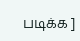படிக்க ]